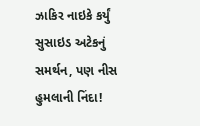ઝાકિર નાઇકે કર્યું સુસાઇડ અટેકનું સમર્થન, પણ નીસ હુમલાની નિંદા!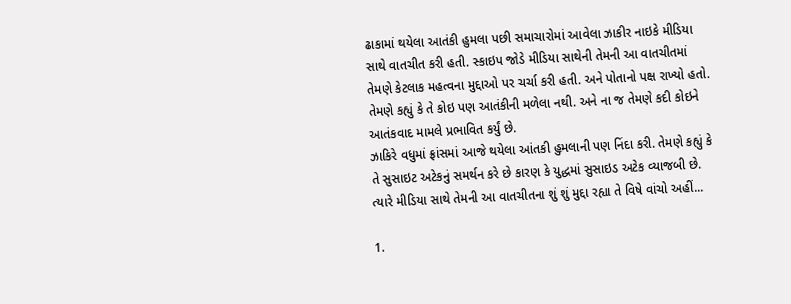ઢાકામાં થયેલા આતંકી હુમલા પછી સમાચારોમાં આવેલા ઝાકીર નાઇકે મીડિયા સાથે વાતચીત કરી હતી. સ્કાઇપ જોડે મીડિયા સાથેની તેમની આ વાતચીતમાં તેમણે કેટલાક મહત્વના મુદ્દાઓ પર ચર્ચા કરી હતી. અને પોતાનો પક્ષ રાખ્યો હતો. તેમણે કહ્યું કે તે કોઇ પણ આતંકીની મળેલા નથી. અને ના જ તેમણે કદી કોઇને આતંકવાદ મામલે પ્રભાવિત કર્યું છે.
ઝાકિરે વધુમાં ફ્રાંસમાં આજે થયેલા આંતકી હુમલાની પણ નિંદા કરી. તેમણે કહ્યું કે તે સુસાઇટ અટેકનું સમર્થન કરે છે કારણ કે યુદ્ધમાં સુસાઇડ અટેક વ્યાજબી છે.
ત્યારે મીડિયા સાથે તેમની આ વાતચીતના શું શું મુદ્દા રહ્યા તે વિષે વાંચો અહીં...

1.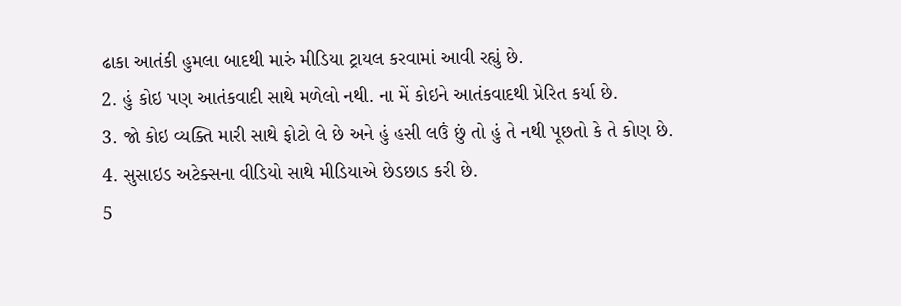ઢાકા આતંકી હુમલા બાદથી મારું મીડિયા ટ્રાયલ કરવામાં આવી રહ્યું છે.
2. હું કોઇ પણ આતંકવાદી સાથે મળેલો નથી. ના મેં કોઇને આતંકવાદથી પ્રેરિત કર્યા છે.
3. જો કોઇ વ્યક્તિ મારી સાથે ફોટો લે છે અને હું હસી લઉં છું તો હું તે નથી પૂછતો કે તે કોણ છે.
4. સુસાઇડ અટેક્સના વીડિયો સાથે મીડિયાએ છેડછાડ કરી છે.
5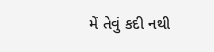મેં તેવું કદી નથી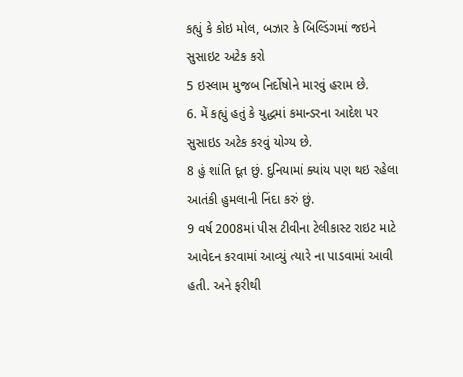કહ્યું કે કોઇ મોલ, બઝાર કે બિલ્ડિંગમાં જઇને સુસાઇટ અટેક કરો
5 ઇસ્લામ મુજબ નિર્દોષોને મારવું હરામ છે.
6. મેં કહ્યું હતું કે યુદ્ધમાં કમાન્ડરના આદેશ પર સુસાઇડ અટેક કરવું યોગ્ય છે.
8 હું શાંતિ દૂત છું. દુનિયામાં ક્યાંય પણ થઇ રહેલા આતંકી હુમલાની નિંદા કરું છું.
9 વર્ષ 2008માં પીસ ટીવીના ટેલીકાસ્ટ રાઇટ માટે આવેદન કરવામાં આવ્યું ત્યારે ના પાડવામાં આવી હતી. અને ફરીથી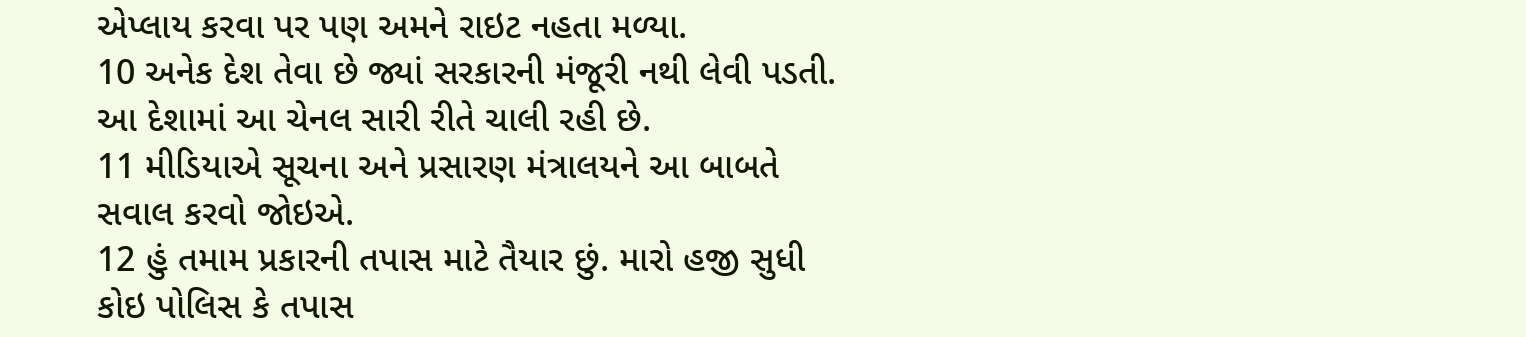એપ્લાય કરવા પર પણ અમને રાઇટ નહતા મળ્યા.
10 અનેક દેશ તેવા છે જ્યાં સરકારની મંજૂરી નથી લેવી પડતી. આ દેશામાં આ ચેનલ સારી રીતે ચાલી રહી છે.
11 મીડિયાએ સૂચના અને પ્રસારણ મંત્રાલયને આ બાબતે સવાલ કરવો જોઇએ.
12 હું તમામ પ્રકારની તપાસ માટે તૈયાર છું. મારો હજી સુધી કોઇ પોલિસ કે તપાસ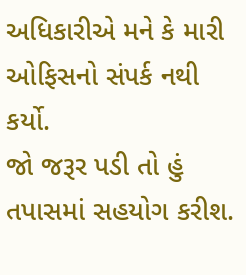અધિકારીએ મને કે મારી ઓફિસનો સંપર્ક નથી કર્યો.
જો જરૂર પડી તો હું તપાસમાં સહયોગ કરીશ.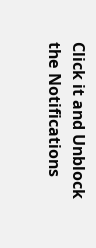Click it and Unblock the Notifications